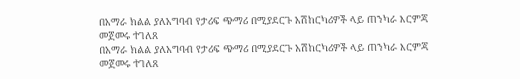በአማራ ክልል ያለአግባብ የታሪፍ ጭማሪ በሚያደርጉ አሽከርካሪዎች ላይ ጠንካራ እርምጃ መጀመሩ ተገለጸ
በአማራ ክልል ያለአግባብ የታሪፍ ጭማሪ በሚያደርጉ አሽከርካሪዎች ላይ ጠንካራ እርምጃ መጀመሩ ተገለጸ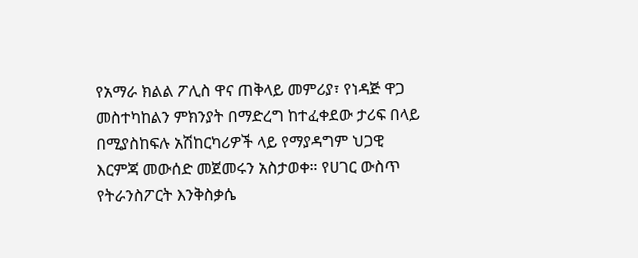የአማራ ክልል ፖሊስ ዋና ጠቅላይ መምሪያ፣ የነዳጅ ዋጋ መስተካከልን ምክንያት በማድረግ ከተፈቀደው ታሪፍ በላይ በሚያስከፍሉ አሽከርካሪዎች ላይ የማያዳግም ህጋዊ እርምጃ መውሰድ መጀመሩን አስታወቀ። የሀገር ውስጥ የትራንስፖርት እንቅስቃሴ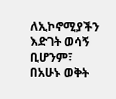ለኢኮኖሚያችን እድገት ወሳኝ ቢሆንም፣ በአሁኑ ወቅት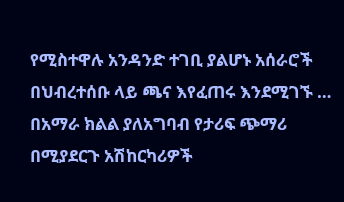የሚስተዋሉ አንዳንድ ተገቢ ያልሆኑ አሰራሮች በህብረተሰቡ ላይ ጫና እየፈጠሩ እንደሚገኙ …
በአማራ ክልል ያለአግባብ የታሪፍ ጭማሪ በሚያደርጉ አሽከርካሪዎች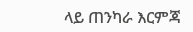ላይ ጠንካራ እርምጃ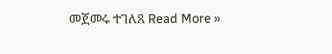መጀመሩ ተገለጸ Read More »